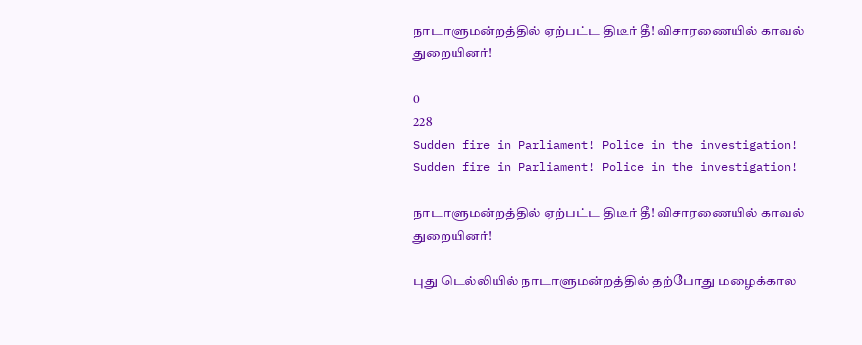நாடாளுமன்றத்தில் ஏற்பட்ட திடீர் தீ! விசாரணையில் காவல் துறையினர்!

0
228
Sudden fire in Parliament! Police in the investigation!
Sudden fire in Parliament! Police in the investigation!

நாடாளுமன்றத்தில் ஏற்பட்ட திடீர் தீ! விசாரணையில் காவல் துறையினர்!

புது டெல்லியில் நாடாளுமன்றத்தில் தற்போது மழைக்கால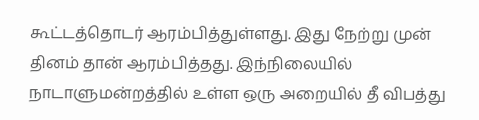கூட்டத்தொடர் ஆரம்பித்துள்ளது. இது நேற்று முன் தினம் தான் ஆரம்பித்தது. இந்நிலையில் நாடாளுமன்றத்தில் உள்ள ஒரு அறையில் தீ விபத்து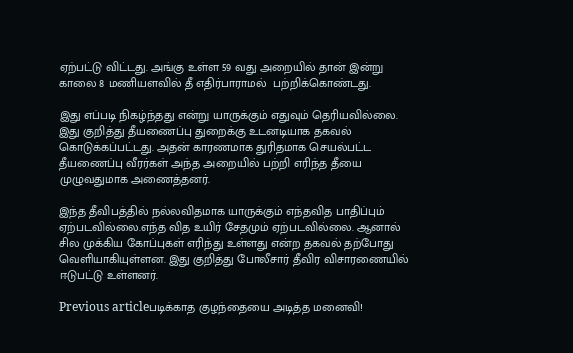ஏற்பட்டு விட்டது. அங்கு உள்ள 59 வது அறையில் தான் இன்று காலை 8 மணியளவில் தீ எதிர்பாராமல்  பற்றிக்கொண்டது.

இது எப்படி நிகழ்ந்தது என்று யாருக்கும் எதுவும் தெரியவில்லை. இது குறித்து தீயணைப்பு துறைக்கு உடனடியாக தகவல் கொடுக்கப்பட்டது. அதன் காரணமாக துரிதமாக செயல்பட்ட தீயணைப்பு வீரர்கள் அந்த அறையில் பற்றி எரிந்த தீயை முழுவதுமாக அணைத்தனர்.

இந்த தீவிபத்தில் நல்லவிதமாக யாருக்கும் எந்தவித பாதிப்பும் ஏற்படவில்லை.எந்த வித உயிர் சேதமும் ஏற்படவில்லை. ஆனால் சில முக்கிய கோப்புகள் எரிந்து உள்ளது என்ற தகவல் தற்போது வெளியாகியுள்ளன. இது குறித்து போலீசார் தீவிர விசாரணையில் ஈடுபட்டு உள்ளனர்.

Previous articleபடிக்காத குழந்தையை அடித்த மனைவி!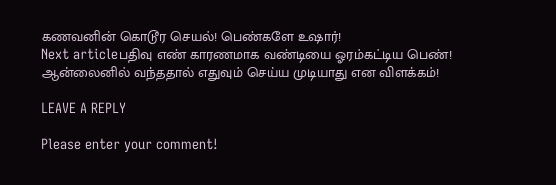கணவனின் கொடூர செயல்! பெண்களே உஷார்!
Next articleபதிவு எண் காரணமாக வண்டியை ஓரம்கட்டிய பெண்! ஆன்லைனில் வந்ததால் எதுவும் செய்ய முடியாது என விளக்கம்!

LEAVE A REPLY

Please enter your comment!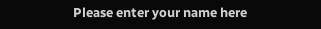Please enter your name here